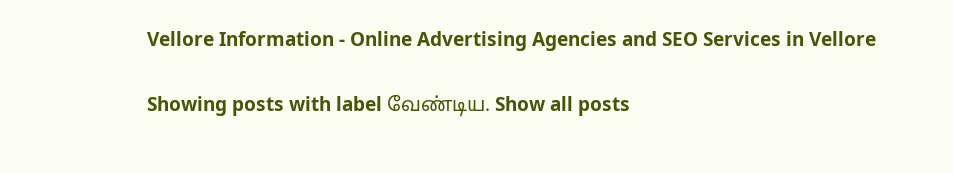Vellore Information - Online Advertising Agencies and SEO Services in Vellore

Showing posts with label வேண்டிய. Show all posts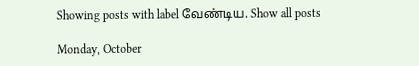Showing posts with label வேண்டிய. Show all posts

Monday, October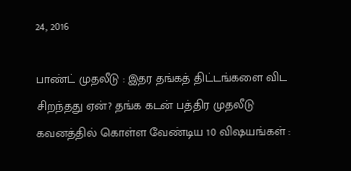24, 2016

பாண்ட் முதலீடு : இதர தங்கத் திட்டங்களை விட சிறந்தது ஏன்? தங்க கடன் பத்திர முதலீடு கவனத்தில் கொள்ள வேண்டிய 10 விஷயங்கள் :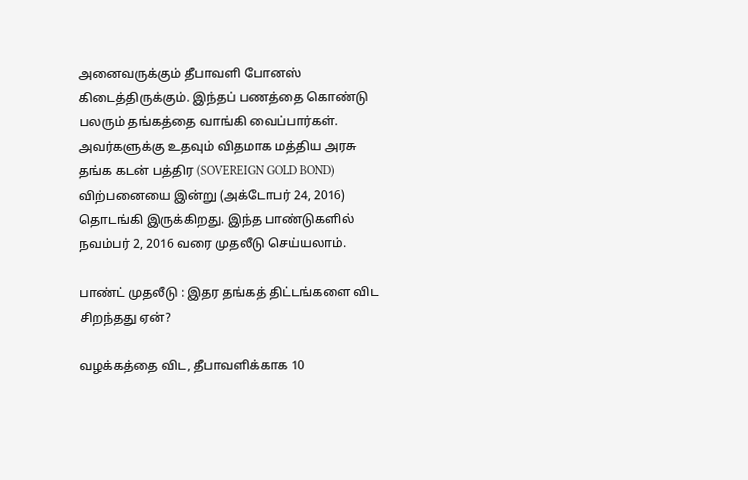அனைவருக்கும் தீபாவளி போனஸ் கிடைத்திருக்கும். இந்தப் பணத்தை கொண்டு பலரும் தங்கத்தை வாங்கி வைப்பார்கள். அவர்களுக்கு உதவும் விதமாக மத்திய அரசு தங்க கடன் பத்திர (SOVEREIGN GOLD BOND)  விற்பனையை இன்று (அக்டோபர் 24, 2016) தொடங்கி இருக்கிறது. இந்த பாண்டுகளில் நவம்பர் 2, 2016 வரை முதலீடு செய்யலாம்.

பாண்ட் முதலீடு : இதர தங்கத் திட்டங்களை விட சிறந்தது ஏன்?

வழக்கத்தை விட, தீபாவளிக்காக 10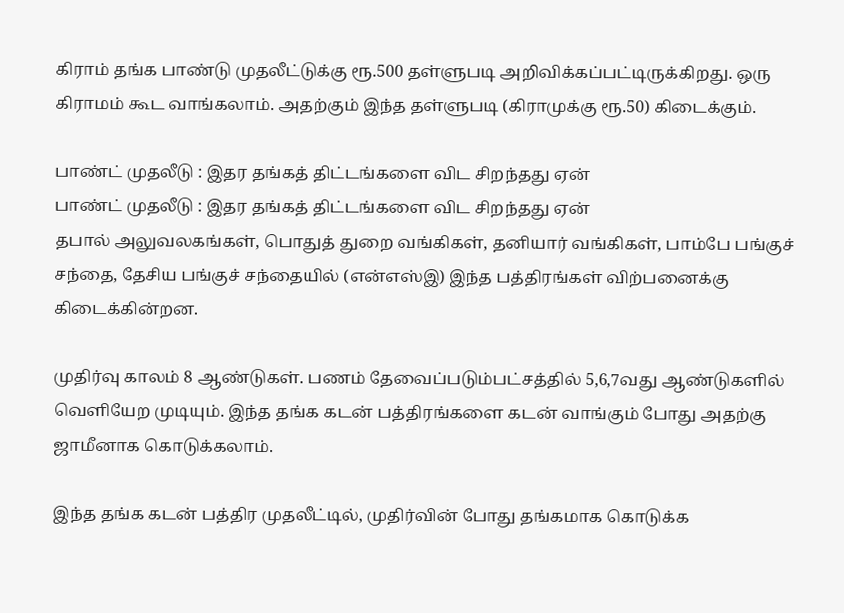கிராம் தங்க பாண்டு முதலீட்டுக்கு ரூ.500 தள்ளுபடி அறிவிக்கப்பட்டிருக்கிறது. ஒரு கிராமம் கூட வாங்கலாம். அதற்கும் இந்த தள்ளுபடி (கிராமுக்கு ரூ.50) கிடைக்கும்.

பாண்ட் முதலீடு : இதர தங்கத் திட்டங்களை விட சிறந்தது ஏன்
பாண்ட் முதலீடு : இதர தங்கத் திட்டங்களை விட சிறந்தது ஏன்
தபால் அலுவலகங்கள், பொதுத் துறை வங்கிகள், தனியார் வங்கிகள், பாம்பே பங்குச் சந்தை, தேசிய பங்குச் சந்தையில் (என்எஸ்இ) இந்த பத்திரங்கள் விற்பனைக்கு கிடைக்கின்றன.

முதிர்வு காலம் 8 ஆண்டுகள். பணம் தேவைப்படும்பட்சத்தில் 5,6,7வது ஆண்டுகளில் வெளியேற முடியும். இந்த தங்க கடன் பத்திரங்களை கடன் வாங்கும் போது அதற்கு ஜாமீனாக கொடுக்கலாம்.

இந்த தங்க கடன் பத்திர முதலீட்டில், முதிர்வின் போது தங்கமாக கொடுக்க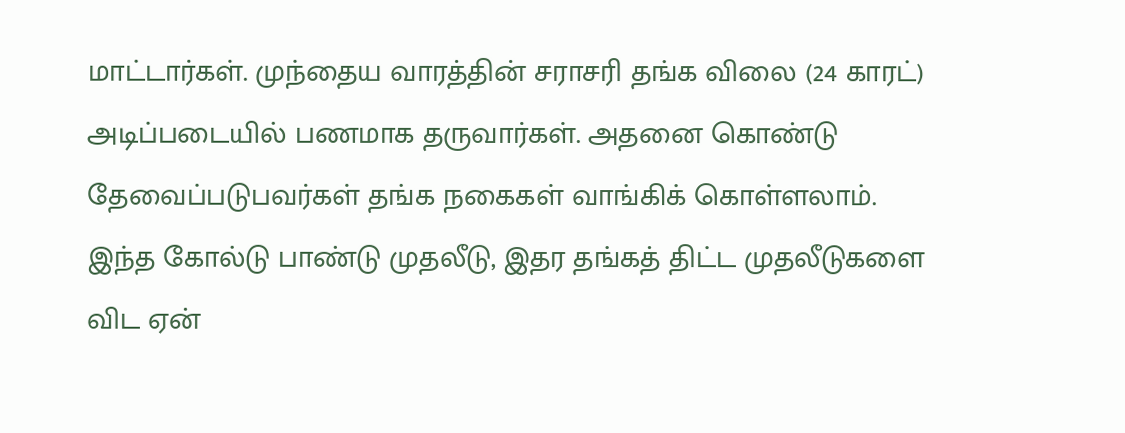மாட்டார்கள். முந்தைய வாரத்தின் சராசரி தங்க விலை (24 காரட்) அடிப்படையில் பணமாக தருவார்கள். அதனை கொண்டு தேவைப்படுபவர்கள் தங்க நகைகள் வாங்கிக் கொள்ளலாம்.
இந்த கோல்டு பாண்டு முதலீடு, இதர தங்கத் திட்ட முதலீடுகளை விட ஏன்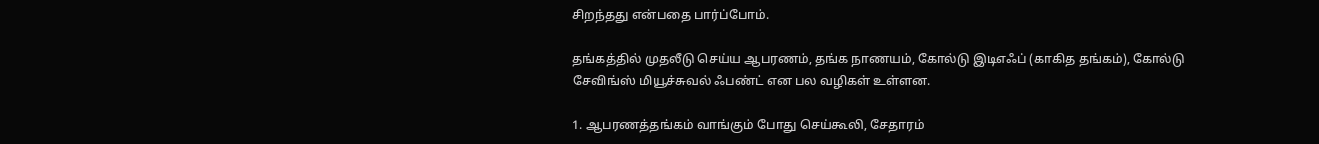சிறந்தது என்பதை பார்ப்போம்.

தங்கத்தில் முதலீடு செய்ய ஆபரணம், தங்க நாணயம், கோல்டு இடிஎஃப் (காகித தங்கம்), கோல்டு சேவிங்ஸ் மியூச்சுவல் ஃபண்ட் என பல வழிகள் உள்ளன.

1. ஆபரணத்தங்கம் வாங்கும் போது செய்கூலி, சேதாரம்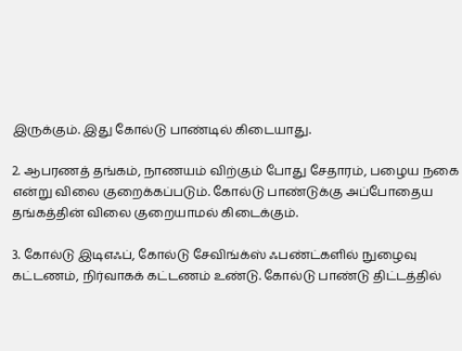இருக்கும். இது கோல்டு பாண்டில் கிடையாது.

2. ஆபரணத் தங்கம், நாணயம் விற்கும் போது சேதாரம், பழைய நகை என்று விலை குறைக்கப்படும். கோல்டு பாண்டுக்கு அப்போதைய தங்கத்தின் விலை குறையாமல் கிடைக்கும்.

3. கோல்டு இடிஎஃப், கோல்டு சேவிங்க்ஸ் ஃபண்ட்களில் நுழைவு கட்டணம், நிர்வாகக் கட்டணம் உண்டு. கோல்டு பாண்டு திட்டத்தில்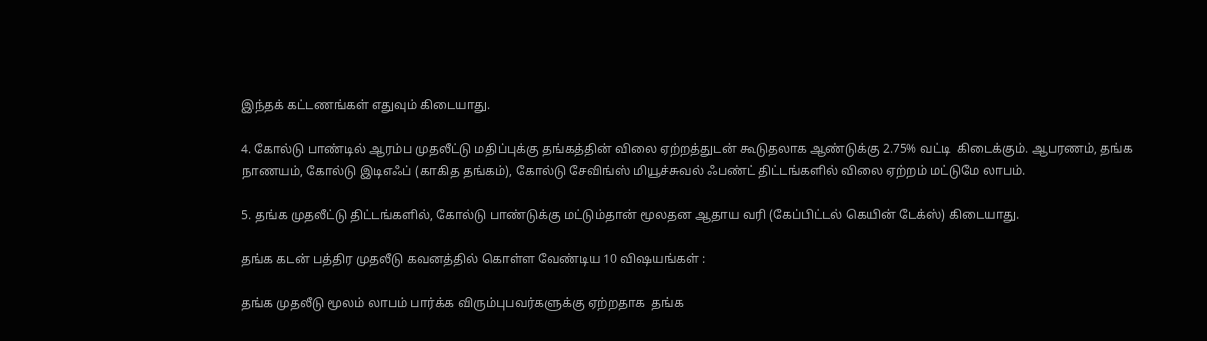இந்தக் கட்டணங்கள் எதுவும் கிடையாது.

4. கோல்டு பாண்டில் ஆரம்ப முதலீட்டு மதிப்புக்கு தங்கத்தின் விலை ஏற்றத்துடன் கூடுதலாக ஆண்டுக்கு 2.75% வட்டி  கிடைக்கும். ஆபரணம், தங்க நாணயம், கோல்டு இடிஎஃப் (காகித தங்கம்), கோல்டு சேவிங்ஸ் மியூச்சுவல் ஃபண்ட் திட்டங்களில் விலை ஏற்றம் மட்டுமே லாபம்.

5. தங்க முதலீட்டு திட்டங்களில், கோல்டு பாண்டுக்கு மட்டும்தான் மூலதன ஆதாய வரி (கேப்பிட்டல் கெயின் டேக்ஸ்) கிடையாது.

தங்க கடன் பத்திர முதலீடு கவனத்தில் கொள்ள வேண்டிய 10 விஷயங்கள் :

தங்க முதலீடு மூலம் லாபம் பார்க்க விரும்புபவர்களுக்கு ஏற்றதாக  தங்க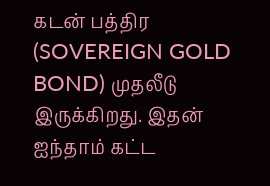கடன் பத்திர (SOVEREIGN GOLD BOND) முதலீடு இருக்கிறது. இதன் ஐந்தாம் கட்ட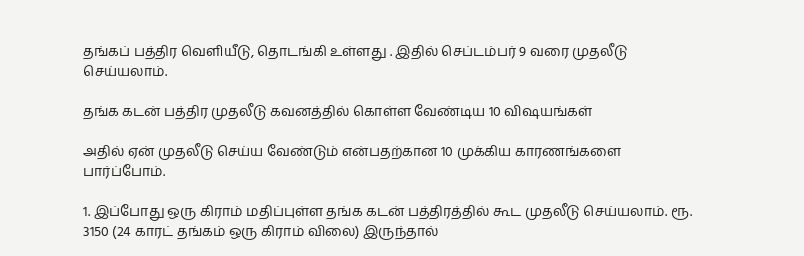தங்கப் பத்திர வெளியீடு, தொடங்கி உள்ளது . இதில் செப்டம்பர் 9 வரை முதலீடு செய்யலாம்.

தங்க கடன் பத்திர முதலீடு கவனத்தில் கொள்ள வேண்டிய 10 விஷயங்கள்

அதில் ஏன் முதலீடு செய்ய வேண்டும் என்பதற்கான 10 முக்கிய காரணங்களை பார்ப்போம்.

1. இப்போது ஒரு கிராம் மதிப்புள்ள தங்க கடன் பத்திரத்தில் கூட முதலீடு செய்யலாம். ரூ. 3150 (24 காரட் தங்கம் ஒரு கிராம் விலை) இருந்தால்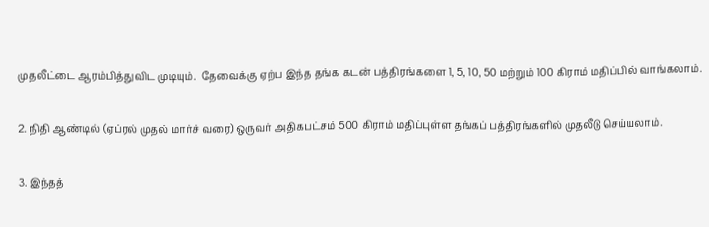முதலீட்டை ஆரம்பித்துவிட முடியும்.  தேவைக்கு ஏற்ப இந்த தங்க கடன் பத்திரங்களை 1, 5, 10, 50 மற்றும் 100 கிராம் மதிப்பில் வாங்கலாம்.

2. நிதி ஆண்டில் (ஏப்ரல் முதல் மார்ச் வரை) ஒருவர் அதிகபட்சம் 500 கிராம் மதிப்புள்ள தங்கப் பத்திரங்களில் முதலீடு செய்யலாம்.

3. இந்தத்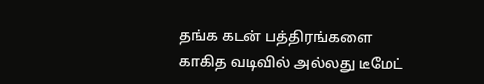தங்க கடன் பத்திரங்களை காகித வடிவில் அல்லது டீமேட்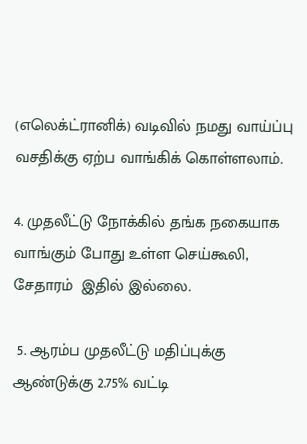(எலெக்ட்ரானிக்) வடிவில் நமது வாய்ப்பு வசதிக்கு ஏற்ப வாங்கிக் கொள்ளலாம்.

4. முதலீட்டு நோக்கில் தங்க நகையாக வாங்கும் போது உள்ள செய்கூலி, சேதாரம்  இதில் இல்லை.

 5. ஆரம்ப முதலீட்டு மதிப்புக்கு ஆண்டுக்கு 2.75% வட்டி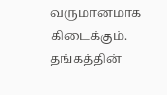வருமானமாக  கிடைக்கும். தங்கத்தின்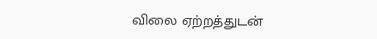விலை ஏற்றத்துடன்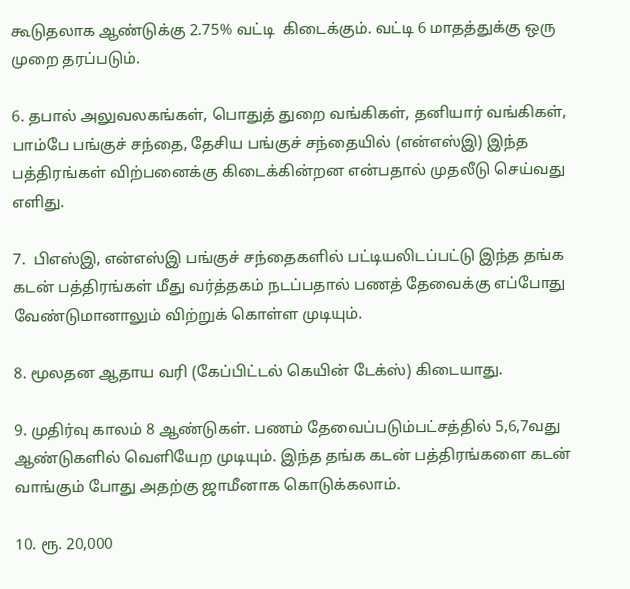கூடுதலாக ஆண்டுக்கு 2.75% வட்டி  கிடைக்கும். வட்டி 6 மாதத்துக்கு ஒரு முறை தரப்படும்.

6. தபால் அலுவலகங்கள், பொதுத் துறை வங்கிகள், தனியார் வங்கிகள்,  பாம்பே பங்குச் சந்தை, தேசிய பங்குச் சந்தையில் (என்எஸ்இ) இந்த பத்திரங்கள் விற்பனைக்கு கிடைக்கின்றன என்பதால் முதலீடு செய்வது எளிது.

7.  பிஎஸ்இ, என்எஸ்இ பங்குச் சந்தைகளில் பட்டியலிடப்பட்டு இந்த தங்க கடன் பத்திரங்கள் மீது வர்த்தகம் நடப்பதால் பணத் தேவைக்கு எப்போது வேண்டுமானாலும் விற்றுக் கொள்ள முடியும்.

8. மூலதன ஆதாய வரி (கேப்பிட்டல் கெயின் டேக்ஸ்) கிடையாது.

9. முதிர்வு காலம் 8 ஆண்டுகள். பணம் தேவைப்படும்பட்சத்தில் 5,6,7வது ஆண்டுகளில் வெளியேற முடியும். இந்த தங்க கடன் பத்திரங்களை கடன் வாங்கும் போது அதற்கு ஜாமீனாக கொடுக்கலாம்.

10. ரூ. 20,000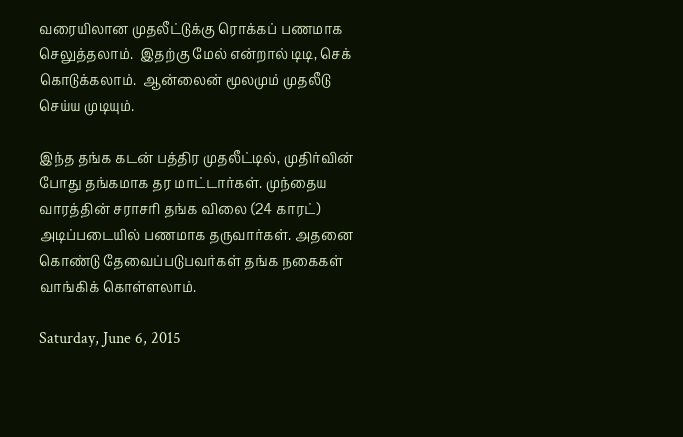வரையிலான முதலீட்டுக்கு ரொக்கப் பணமாக செலுத்தலாம்.  இதற்கு மேல் என்றால் டிடி, செக் கொடுக்கலாம்.  ஆன்லைன் மூலமும் முதலீடு செய்ய முடியும்.

இந்த தங்க கடன் பத்திர முதலீட்டில், முதிர்வின் போது தங்கமாக தர மாட்டார்கள். முந்தைய வாரத்தின் சராசரி தங்க விலை (24 காரட்) அடிப்படையில் பணமாக தருவார்கள். அதனை கொண்டு தேவைப்படுபவர்கள் தங்க நகைகள் வாங்கிக் கொள்ளலாம்.

Saturday, June 6, 2015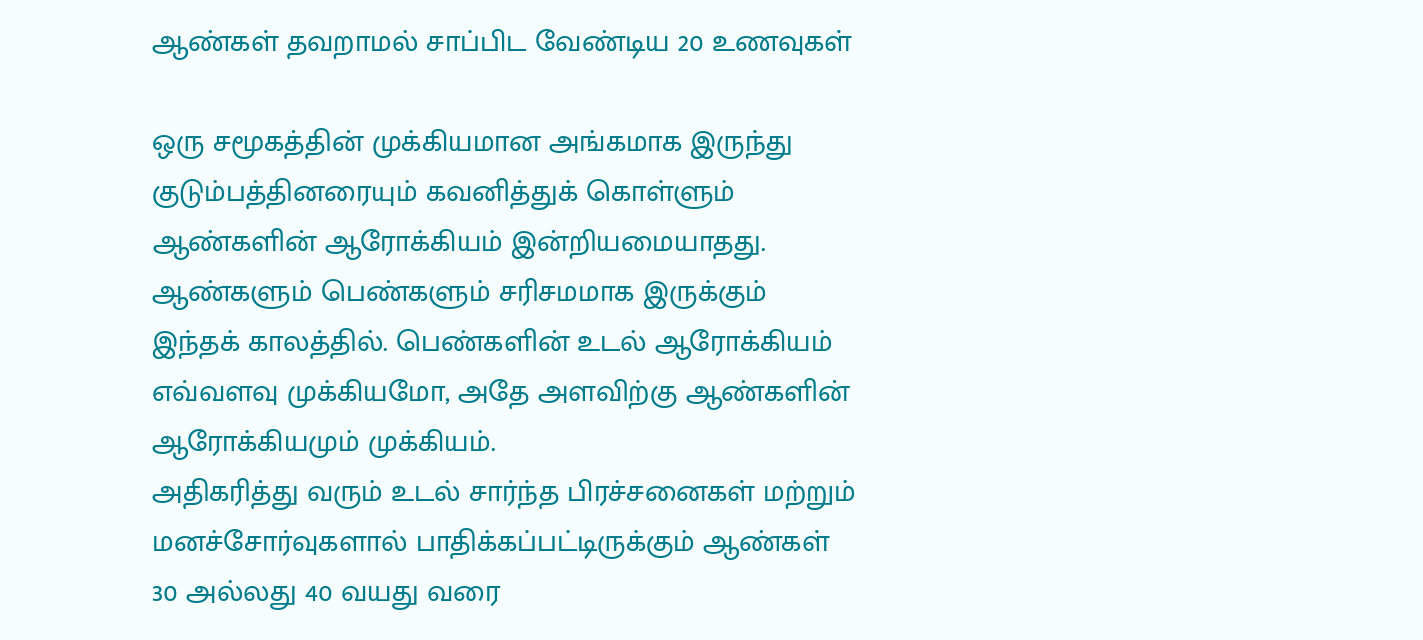ஆண்கள் தவறாமல் சாப்பிட வேண்டிய 20 உணவுகள்

ஒரு சமூகத்தின் முக்கியமான அங்கமாக இருந்து குடும்பத்தினரையும் கவனித்துக் கொள்ளும் ஆண்களின் ஆரோக்கியம் இன்றியமையாதது. ஆண்களும் பெண்களும் சரிசமமாக இருக்கும் இந்தக் காலத்தில். பெண்களின் உடல் ஆரோக்கியம் எவ்வளவு முக்கியமோ, அதே அளவிற்கு ஆண்களின் ஆரோக்கியமும் முக்கியம்.
அதிகரித்து வரும் உடல் சார்ந்த பிரச்சனைகள் மற்றும் மனச்சோர்வுகளால் பாதிக்கப்பட்டிருக்கும் ஆண்கள் 30 அல்லது 40 வயது வரை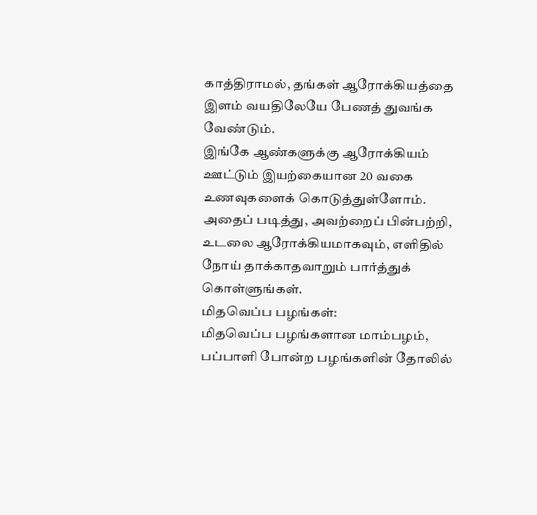காத்திராமல், தங்கள் ஆரோக்கியத்தை இளம் வயதிலேயே பேணத் துவங்க வேண்டும்.
இங்கே ஆண்களுக்கு ஆரோக்கியம் ஊட்டும் இயற்கையான 20 வகை உணவுகளைக் கொடுத்துள்ளோம். அதைப் படித்து, அவற்றைப் பின்பற்றி, உடலை ஆரோக்கியமாகவும், எளிதில் நோய் தாக்காதவாறும் பார்த்துக் கொள்ளுங்கள்.
மிதவெப்ப பழங்கள்:
மிதவெப்ப பழங்களான மாம்பழம், பப்பாளி போன்ற பழங்களின் தோலில்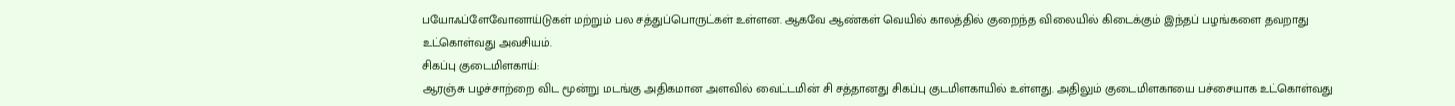பயோஃப்ளேவோனாய்டுகள் மற்றும் பல சத்துப்பொருட்கள் உள்ளன. ஆகவே ஆண்கள் வெயில் காலத்தில் குறைந்த விலையில் கிடைக்கும் இந்தப் பழங்களை தவறாது உட்கொள்வது அவசியம்.
சிகப்பு குடைமிளகாய்:
ஆரஞ்சு பழச்சாற்றை விட மூன்று மடங்கு அதிகமான அளவில் வைட்டமின் சி சத்தானது சிகப்பு குடமிளகாயில் உள்ளது. அதிலும் குடைமிளகாயை பச்சையாக உட்கொள்வது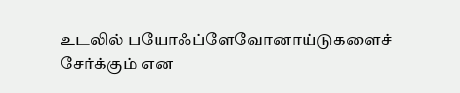உடலில் பயோஃப்ளேவோனாய்டுகளைச் சேர்க்கும் என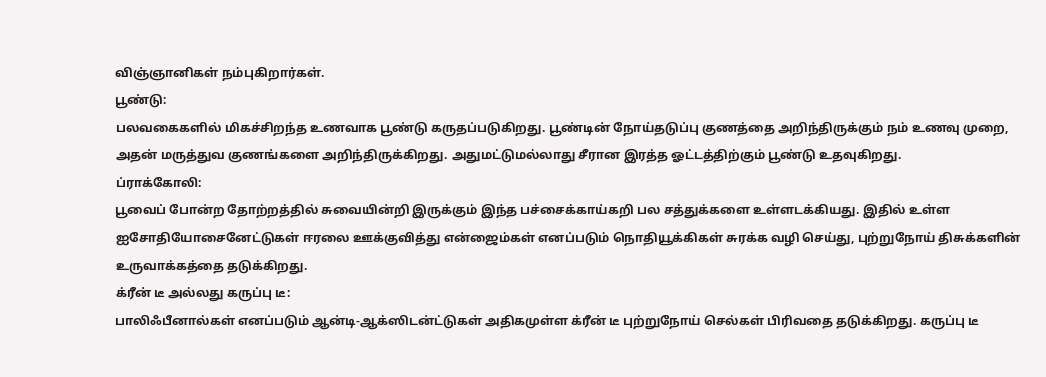விஞ்ஞானிகள் நம்புகிறார்கள்.
பூண்டு:
பலவகைகளில் மிகச்சிறந்த உணவாக பூண்டு கருதப்படுகிறது. பூண்டின் நோய்தடுப்பு குணத்தை அறிந்திருக்கும் நம் உணவு முறை, அதன் மருத்துவ குணங்களை அறிந்திருக்கிறது. அதுமட்டுமல்லாது சீரான இரத்த ஓட்டத்திற்கும் பூண்டு உதவுகிறது.
ப்ராக்கோலி:
பூவைப் போன்ற தோற்றத்தில் சுவையின்றி இருக்கும் இந்த பச்சைக்காய்கறி பல சத்துக்களை உள்ளடக்கியது. இதில் உள்ள ஐசோதியோசைனேட்டுகள் ஈரலை ஊக்குவித்து என்ஜைம்கள் எனப்படும் நொதியூக்கிகள் சுரக்க வழி செய்து, புற்றுநோய் திசுக்களின் உருவாக்கத்தை தடுக்கிறது.
க்ரீன் டீ அல்லது கருப்பு டீ:
பாலிஃபீனால்கள் எனப்படும் ஆன்டி-ஆக்ஸிடன்ட்டுகள் அதிகமுள்ள க்ரீன் டீ புற்றுநோய் செல்கள் பிரிவதை தடுக்கிறது. கருப்பு டீ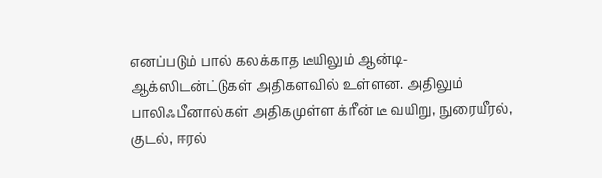எனப்படும் பால் கலக்காத டீயிலும் ஆன்டி-ஆக்ஸிடன்ட்டுகள் அதிகளவில் உள்ளன. அதிலும் பாலிஃபீனால்கள் அதிகமுள்ள க்ரீன் டீ வயிறு, நுரையீரல், குடல், ஈரல்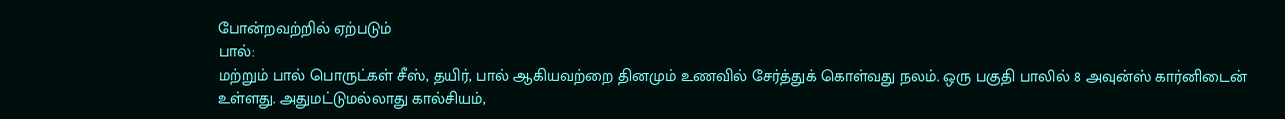போன்றவற்றில் ஏற்படும்
பால்:
மற்றும் பால் பொருட்கள் சீஸ், தயிர், பால் ஆகியவற்றை தினமும் உணவில் சேர்த்துக் கொள்வது நலம். ஒரு பகுதி பாலில் 8 அவுன்ஸ் கார்னிடைன் உள்ளது. அதுமட்டுமல்லாது கால்சியம்,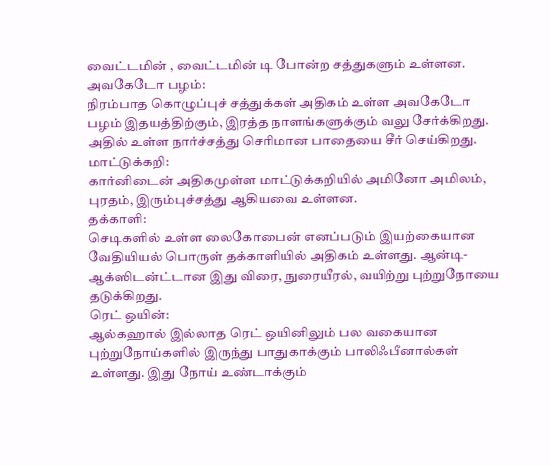வைட்டமின் , வைட்டமின் டி போன்ற சத்துகளும் உள்ளன.
அவகேடோ பழம்:
நிரம்பாத கொழுப்புச் சத்துக்கள் அதிகம் உள்ள அவகேடோ பழம் இதயத்திற்கும், இரத்த நாளங்களுக்கும் வலு சேர்க்கிறது. அதில் உள்ள நார்ச்சத்து செரிமான பாதையை சீர் செய்கிறது.
மாட்டுக்கறி:
கார்னிடைன் அதிகமுள்ள மாட்டுக்கறியில் அமினோ அமிலம், புரதம், இரும்புச்சத்து ஆகியவை உள்ளன.
தக்காளி:
செடிகளில் உள்ள லைகோபைன் எனப்படும் இயற்கையான வேதியியல் பொருள் தக்காளியில் அதிகம் உள்ளது. ஆன்டி-ஆக்ஸிடன்ட்டான இது விரை, நுரையீரல், வயிற்று புற்றுநோயை தடுக்கிறது.
ரெட் ஒயின்:
ஆல்கஹால் இல்லாத ரெட் ஒயினிலும் பல வகையான புற்றுநோய்களில் இருந்து பாதுகாக்கும் பாலிஃபீனால்கள் உள்ளது. இது நோய் உண்டாக்கும்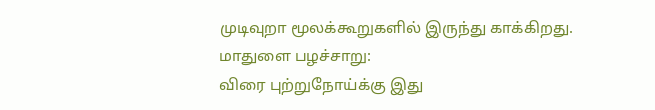முடிவுறா மூலக்கூறுகளில் இருந்து காக்கிறது.
மாதுளை பழச்சாறு:
விரை புற்றுநோய்க்கு இது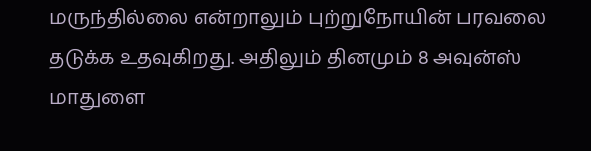மருந்தில்லை என்றாலும் புற்றுநோயின் பரவலை தடுக்க உதவுகிறது. அதிலும் தினமும் 8 அவுன்ஸ் மாதுளை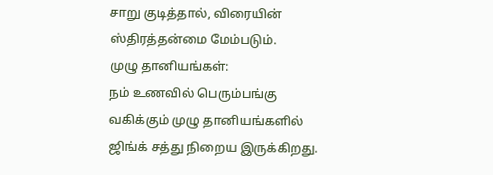சாறு குடித்தால், விரையின் ஸ்திரத்தன்மை மேம்படும்.
முழு தானியங்கள்:
நம் உணவில் பெரும்பங்கு வகிக்கும் முழு தானியங்களில் ஜிங்க் சத்து நிறைய இருக்கிறது.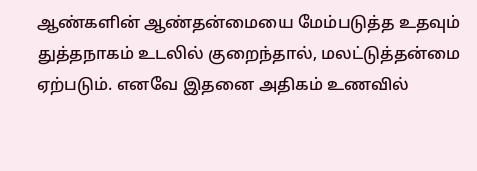ஆண்களின் ஆண்தன்மையை மேம்படுத்த உதவும் துத்தநாகம் உடலில் குறைந்தால், மலட்டுத்தன்மை ஏற்படும். எனவே இதனை அதிகம் உணவில்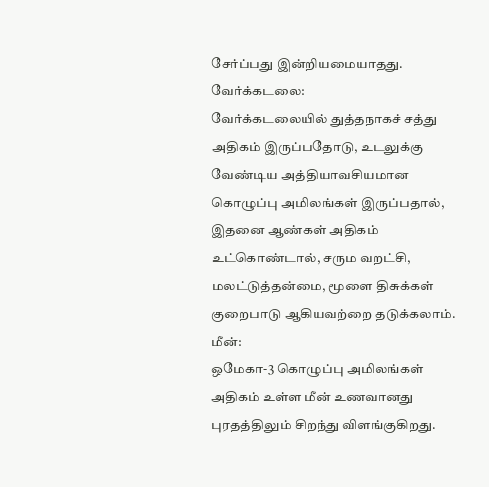சேர்ப்பது இன்றியமையாதது.
வேர்க்கடலை:
வேர்க்கடலையில் துத்தநாகச் சத்து அதிகம் இருப்பதோடு, உடலுக்கு வேண்டிய அத்தியாவசியமான கொழுப்பு அமிலங்கள் இருப்பதால், இதனை ஆண்கள் அதிகம் உட்கொண்டால், சரும வறட்சி, மலட்டுத்தன்மை, மூளை திசுக்கள் குறைபாடு ஆகியவற்றை தடுக்கலாம்.
மீன்:
ஒமேகா-3 கொழுப்பு அமிலங்கள் அதிகம் உள்ள மீன் உணவானது புரதத்திலும் சிறந்து விளங்குகிறது.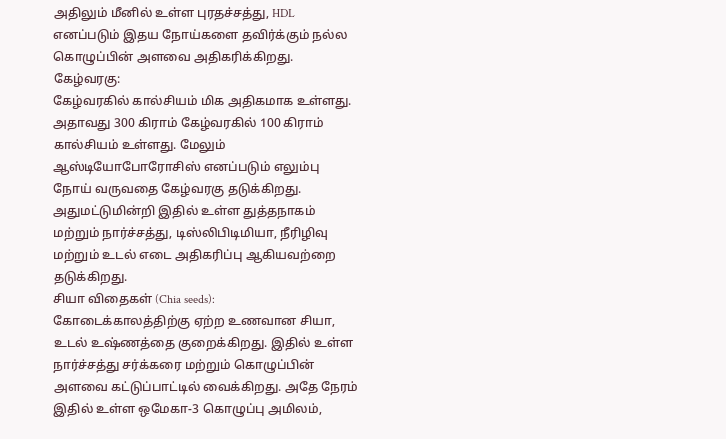அதிலும் மீனில் உள்ள புரதச்சத்து, HDL எனப்படும் இதய நோய்களை தவிர்க்கும் நல்ல கொழுப்பின் அளவை அதிகரிக்கிறது.
கேழ்வரகு:
கேழ்வரகில் கால்சியம் மிக அதிகமாக உள்ளது. அதாவது 300 கிராம் கேழ்வரகில் 100 கிராம் கால்சியம் உள்ளது. மேலும் ஆஸ்டியோபோரோசிஸ் எனப்படும் எலும்பு நோய் வருவதை கேழ்வரகு தடுக்கிறது. அதுமட்டுமின்றி இதில் உள்ள துத்தநாகம் மற்றும் நார்ச்சத்து, டிஸ்லிபிடிமியா, நீரிழிவு மற்றும் உடல் எடை அதிகரிப்பு ஆகியவற்றை தடுக்கிறது.
சியா விதைகள் (Chia seeds):
கோடைக்காலத்திற்கு ஏற்ற உணவான சியா, உடல் உஷ்ணத்தை குறைக்கிறது. இதில் உள்ள நார்ச்சத்து சர்க்கரை மற்றும் கொழுப்பின் அளவை கட்டுப்பாட்டில் வைக்கிறது. அதே நேரம் இதில் உள்ள ஒமேகா-3 கொழுப்பு அமிலம்,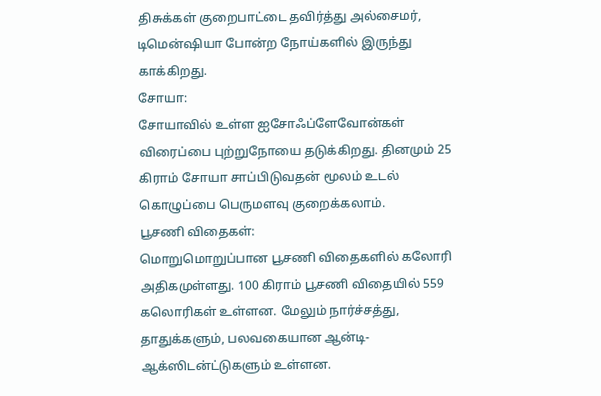திசுக்கள் குறைபாட்டை தவிர்த்து அல்சைமர், டிமென்ஷியா போன்ற நோய்களில் இருந்து காக்கிறது.
சோயா:
சோயாவில் உள்ள ஐசோஃப்ளேவோன்கள் விரைப்பை புற்றுநோயை தடுக்கிறது. தினமும் 25 கிராம் சோயா சாப்பிடுவதன் மூலம் உடல் கொழுப்பை பெருமளவு குறைக்கலாம்.
பூசணி விதைகள்:
மொறுமொறுப்பான பூசணி விதைகளில் கலோரி அதிகமுள்ளது. 100 கிராம் பூசணி விதையில் 559 கலொரிகள் உள்ளன. மேலும் நார்ச்சத்து, தாதுக்களும், பலவகையான ஆன்டி-ஆக்ஸிடன்ட்டுகளும் உள்ளன.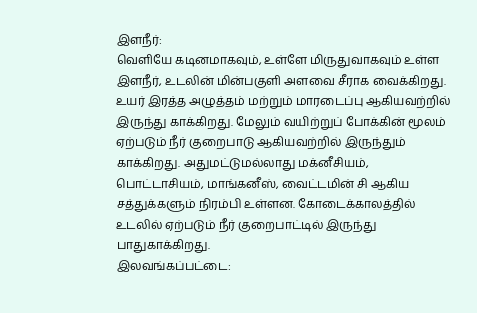இளநீர்:
வெளியே கடினமாகவும், உள்ளே மிருதுவாகவும் உள்ள இளநீர், உடலின் மின்பகுளி அளவை சீராக வைக்கிறது. உயர் இரத்த அழுத்தம் மற்றும் மாரடைப்பு ஆகியவற்றில் இருந்து காக்கிறது. மேலும் வயிற்றுப் போக்கின் மூலம் ஏற்படும் நீர் குறைபாடு ஆகியவற்றில் இருந்தும் காக்கிறது. அதுமட்டுமல்லாது மக்னீசியம், பொட்டாசியம், மாங்கனீஸ், வைட்டமின் சி ஆகிய சத்துக்களும் நிரம்பி உள்ளன. கோடைக்காலத்தில் உடலில் ஏற்படும் நீர் குறைபாட்டில் இருந்து பாதுகாக்கிறது.
இலவங்கப்பட்டை: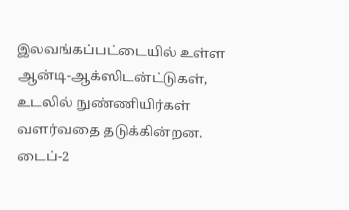இலவங்கப்பட்டையில் உள்ள ஆன்டி-ஆக்ஸிடன்ட்டுகள், உடலில் நுண்ணியிர்கள் வளர்வதை தடுக்கின்றன. டைப்-2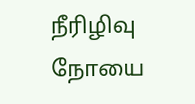நீரிழிவு நோயை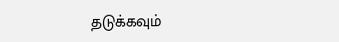தடுக்கவும்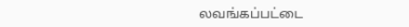லவங்கப்பட்டை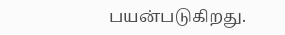பயன்படுகிறது.